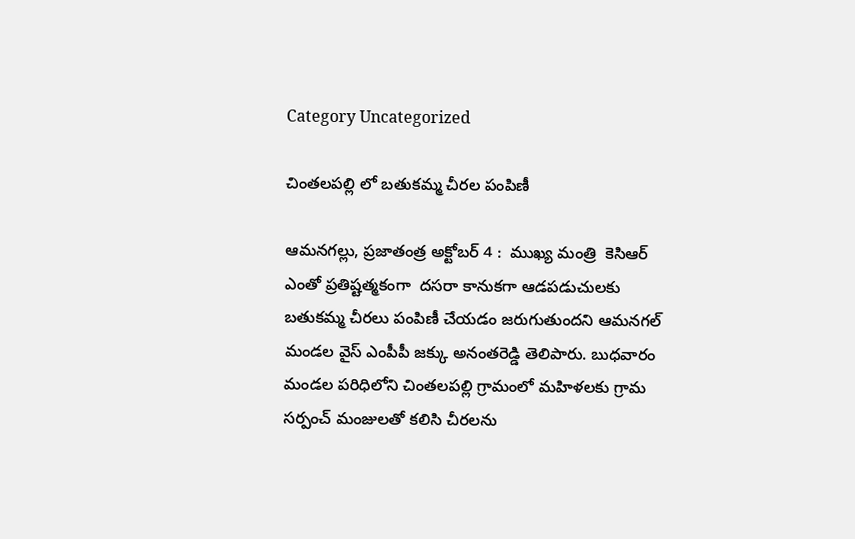Category Uncategorized

చింతలపల్లి లో బతుకమ్మ చీరల పంపిణీ

ఆమనగల్లు, ప్రజాతంత్ర అక్టోబర్ 4 :  ముఖ్య మంత్రి  కెసిఆర్ ఎంతో ప్రతిష్టత్మకంగా  దసరా కానుకగా ఆడపడుచులకు బతుకమ్మ చీరలు పంపిణీ చేయడం జరుగుతుందని ఆమనగల్ మండల వైస్ ఎంపీపీ జక్కు అనంతరెడ్డి తెలిపారు. బుధవారం మండల పరిధిలోని చింతలపల్లి గ్రామంలో మహిళలకు గ్రామ సర్పంచ్ మంజులతో కలిసి చీరలను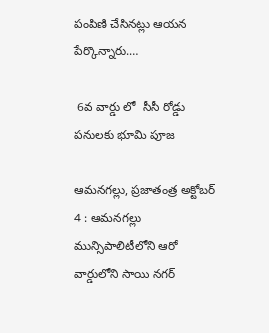పంపిణి చేసినట్లు ఆయన పేర్కొన్నారు.…

 6వ వార్డు లో  సీసీ రోడ్డు  పనులకు భూమి పూజ

ఆమనగల్లు, ప్రజాతంత్ర అక్టోబర్ 4 : ఆమనగల్లు మున్సిపాలిటీలోని ఆరో వార్డులోని సాయి నగర్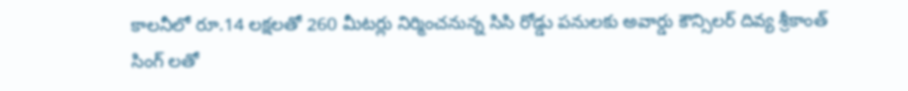కాలనీలో రూ.14 లక్షలతో 260 మీటర్లు నిర్మించనున్న సిసి రోడ్డు పనులకు అవార్డు కౌన్సిలర్ దివ్య శ్రీకాంత్ సింగ్ లతో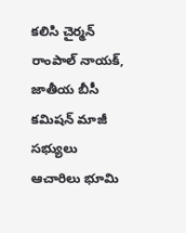కలిసి చైర్మన్ రాంపాల్ నాయక్, జాతీయ బీసీ కమిషన్ మాజీ సభ్యులు ఆచారిలు భూమి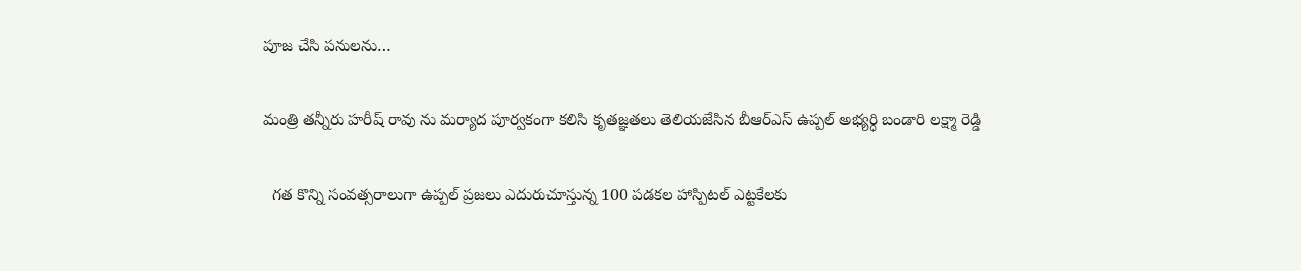పూజ చేసి పనులను…

మంత్రి తన్నీరు హరీష్ రావు ను మర్యాద పూర్వకంగా కలిసి కృతజ్ఞతలు తెలియజేసిన బీఆర్ఎస్ ఉప్పల్ అభ్యర్ధి బండారి లక్ష్మా రెడ్డి

  గత కొన్ని సంవత్సరాలుగా ఉప్పల్ ప్రజలు ఎదురుచూస్తున్న 100 పడకల హాస్పిటల్ ఎట్టకేలకు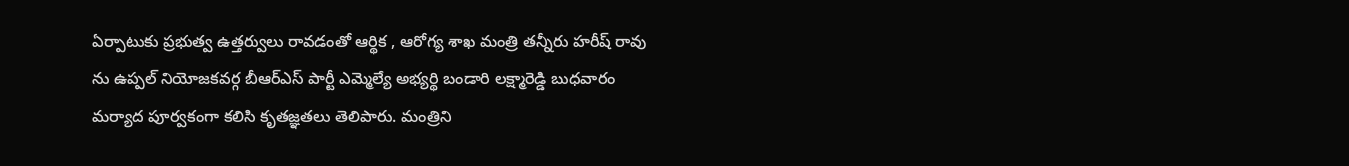ఏర్పాటుకు ప్రభుత్వ ఉత్తర్వులు రావడంతో ఆర్థిక , ఆరోగ్య శాఖ మంత్రి తన్నీరు హరీష్ రావు ను ఉప్పల్ నియోజకవర్గ బీఆర్ఎస్ పార్టీ ఎమ్మెల్యే అభ్యర్థి బండారి లక్ష్మారెడ్డి బుధవారం  మర్యాద పూర్వకంగా కలిసి కృతజ్ఞతలు తెలిపారు. మంత్రిని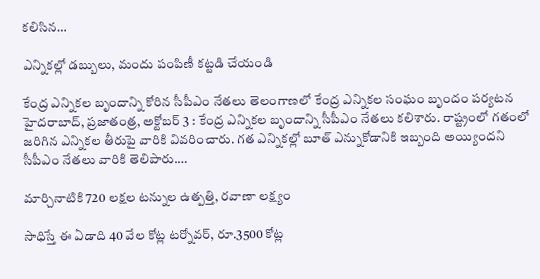కలిసిన…

ఎన్నికల్లో డబ్బులు, మందు పంపిణీ కట్టడి చేయండి

కేంద్ర ఎన్నికల బృందాన్ని కోరిన సీపీఎం నేతలు తెలంగాణలో కేంద్ర ఎన్నికల సంఘం బృందం పర్యటన హైదరాబాద్‌, ప్రజాతంత్ర, అక్టోబర్‌ 3 : కేంద్ర ఎన్నికల బృందాన్ని సీపీఎం నేతలు కలిశారు. రాష్ట్రంలో గతంలో జరిగిన ఎన్నికల తీరుపై వారికి వివరించారు. గత ఎన్నికల్లో బూత్‌ ఎన్నుకోడానికి ఇబ్బంది అయ్యిందని సీపీఎం నేతలు వారికి తెలిపారు.…

మార్చినాటికి 720 లక్షల టన్నుల ఉత్పత్తి, రవాణా లక్ష్యం

సాధిస్తే ఈ ఏడాది 40 వేల కోట్ల టర్నోవర్‌, రూ.3500 కోట్ల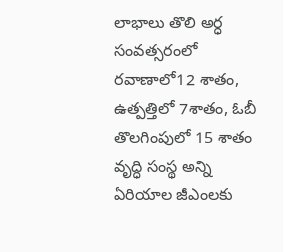లాభాలు తొలి అర్ధ సంవత్సరంలో రవాణాలో12 శాతం, ఉత్పత్తిలో 7శాతం, ఓబీ తొలగింపులో 15 శాతం వృద్ధి సంస్థ అన్ని ఏరియాల జీఎంలకు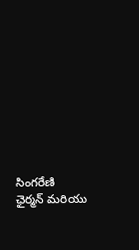సింగరేణి ఛైర్మన్‌ ‌మరియు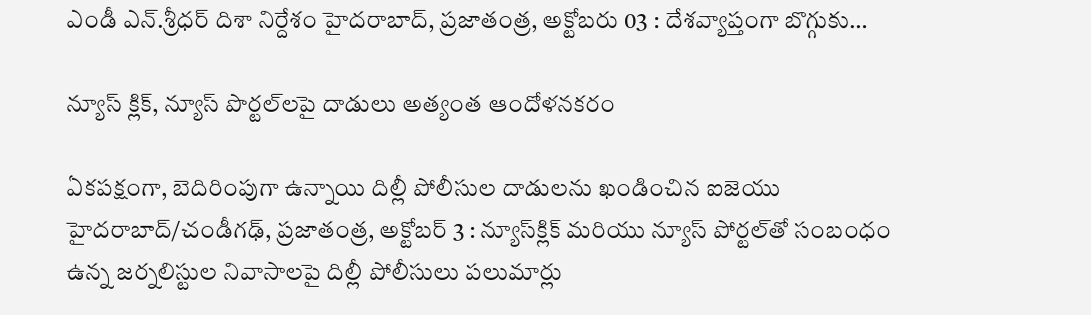ఎండీ ఎన్‌.శ్రీధర్‌ ‌దిశా నిర్దేశం హైదరాబాద్‌, ప్రజాతంత్ర, అక్టోబరు 03 : దేశవ్యాప్తంగా బొగ్గుకు…

న్యూస్‌ ‌క్లిక్‌, న్యూస్‌ ‌పొర్టల్‌లపై దాడులు అత్యంత ఆందోళనకరం

ఏకపక్షంగా, బెదిరింపుగా ఉన్నాయి దిల్లీ పోలీసుల దాడులను ఖండించిన ఐజెయు హైదరాబాద్‌/చండీగఢ్‌, ప్రజాతంత్ర, అక్టోబర్‌ 3 : న్యూస్‌క్లిక్‌ ‌మరియు న్యూస్‌ ‌పోర్టల్‌తో సంబంధం ఉన్న జర్నలిస్టుల నివాసాలపై దిల్లీ పోలీసులు పలుమార్లు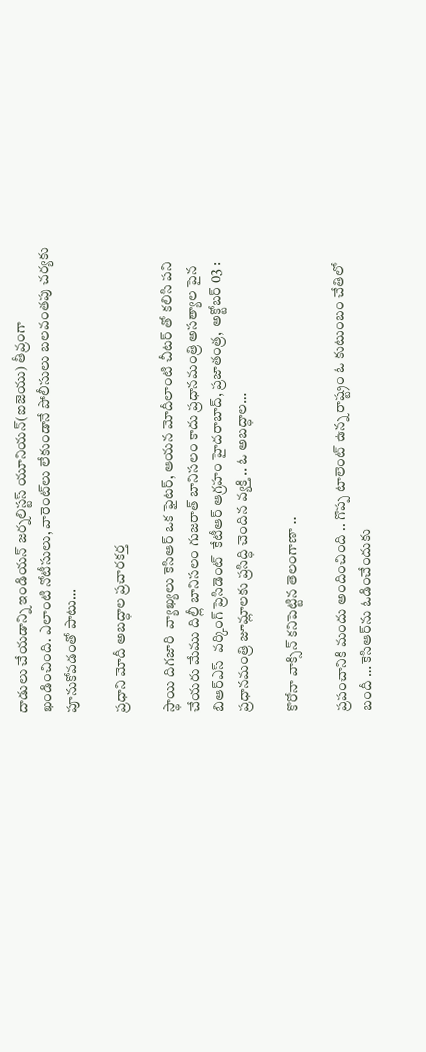దాడులు చేయడాన్ని ఇండియన్‌ ‌జర్నలిస్టస్ ‌యూనియన్‌(ఐజెయు) తీవ్రంగా ఖండించింది. ఎలాంటి నోటీసులు, వారెంట్‌లు లేకుండానే పోలీసులు బలవంతపు చర్యకు పూనుకోవడంతో పాటు…

ప్రధాని మోదీ అబద్ధాల ప్రచారకర్త

స్థాయి దిగజారి  వ్యాఖ్యలు కెసిఆర్‌ ఒక ఫైటర్‌, ఆయన మోదీలాంటి చీటర్‌ ‌తో కలిసి పని చేయరు మేము దిల్లీ బానిసలం గుజరాత్‌ ‌బానిసలం కాదు ప్రధానమంత్రి అసత్యాల పైన బిఆర్‌ఎస్‌  ‌వర్కింగ్‌ ‌ప్రెసిడెంట్‌  ‌కేటీఆర్‌ ఆ‌గ్రహం హైదరాబాద్‌, ప్రజాతంత్ర,  అక్టోబర్‌ 03 : ప్రధానమంత్రి జూమ్లాలకు ప్రసిద్ధి చెందిన వ్యక్తి .. ఓ అబద్ధాల…

కొరోనా వాక్సిన్‌ ‌కనిపెట్టిన తెలంగాణా ..

ప్రపంచానికి మందు అందించింది .. గొప్ప టాలెంట్‌ ఉన్న రాష్ట్రం ఓ కుటుంబం చేతిలో బందీ … కెసిఆర్‌ను ఓడించేందుకు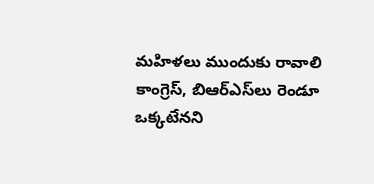మహిళలు ముందుకు రావాలి కాంగ్రెస్‌, బిఆర్‌ఎస్‌లు రెండూ ఒక్కటేనని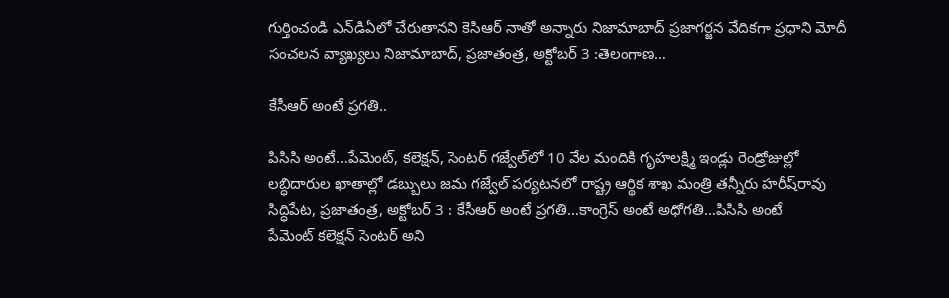గుర్తించండి ఎన్‌డిఏలో చేరుతానని కెసిఆర్‌ ‌నాతో అన్నారు నిజామాబాద్‌ ‌ప్రజాగర్జన వేదికగా ప్రధాని మోదీ సంచలన వ్యాఖ్యలు నిజామాబాద్‌, ప్రజాతంత్ర, అక్టోబర్‌ 3 :తెలంగాణ…

కేసీఆర్‌ అం‌టే ప్రగతి..

పిసిసి అంటే…పేమెంట్‌, కలెక్షన్‌, సెంటర్‌ ‌గజ్వేల్‌లో 10 వేల మందికి గృహలక్ష్మి ఇండ్లు రెండ్రోజుల్లో లబ్ధిదారుల ఖాతాల్లో డబ్బులు జమ గజ్వేల్‌ ‌పర్యటనలో రాష్ట్ర ఆర్థిక శాఖ మంత్రి తన్నీరు హరీష్‌రావు సిద్ధిపేట, ప్రజాతంత్ర, అక్టోబర్‌ 3 : కేసీఆర్‌ అం‌టే ప్రగతి…కాంగ్రెస్‌ అం‌టే అధోగతి…పిసిసి అంటే పేమెంట్‌ ‌కలెక్షన్‌ ‌సెంటర్‌ అని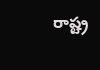రాష్ట్ర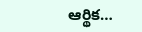ఆర్థిక…